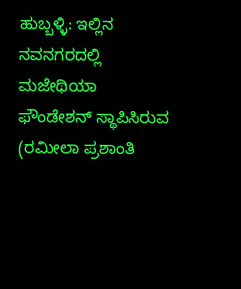ಹುಬ್ಬಳ್ಳಿ: ಇಲ್ಲಿನ ನವನಗರದಲ್ಲಿ ಮಜೇಥಿಯಾ ಫೌಂಡೇಶನ್ ಸ್ಥಾಪಿಸಿರುವ (ರಮೀಲಾ ಪ್ರಶಾಂತಿ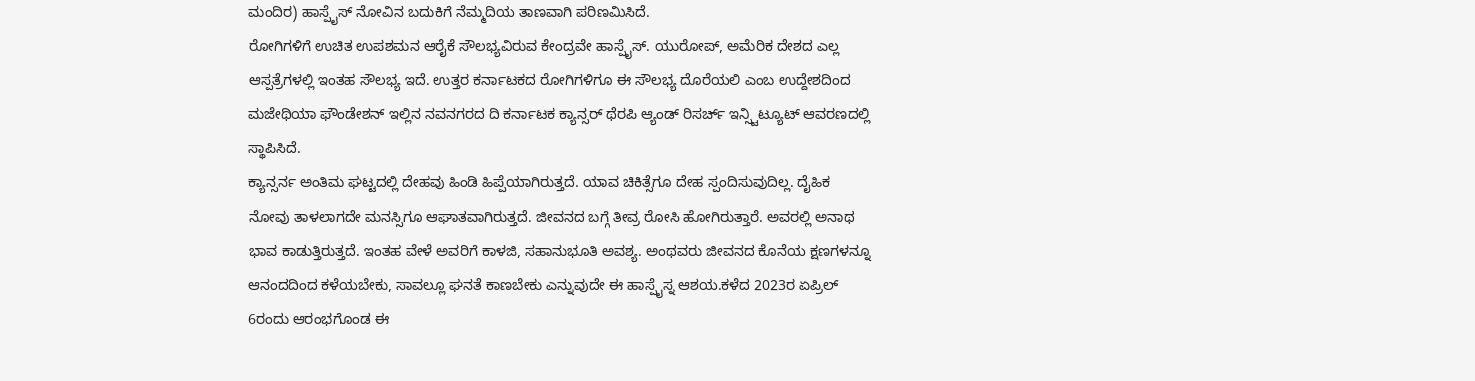ಮಂದಿರ) ಹಾಸ್ಪೈಸ್ ನೋವಿನ ಬದುಕಿಗೆ ನೆಮ್ಮದಿಯ ತಾಣವಾಗಿ ಪರಿಣಮಿಸಿದೆ.
ರೋಗಿಗಳಿಗೆ ಉಚಿತ ಉಪಶಮನ ಆರೈಕೆ ಸೌಲಭ್ಯವಿರುವ ಕೇಂದ್ರವೇ ಹಾಸ್ಪೈಸ್. ಯುರೋಪ್, ಅಮೆರಿಕ ದೇಶದ ಎಲ್ಲ ಆಸ್ಪತ್ರೆಗಳಲ್ಲಿ ಇಂತಹ ಸೌಲಭ್ಯ ಇದೆ. ಉತ್ತರ ಕರ್ನಾಟಕದ ರೋಗಿಗಳಿಗೂ ಈ ಸೌಲಭ್ಯ ದೊರೆಯಲಿ ಎಂಬ ಉದ್ದೇಶದಿಂದ ಮಜೇಥಿಯಾ ಫೌಂಡೇಶನ್ ಇಲ್ಲಿನ ನವನಗರದ ದಿ ಕರ್ನಾಟಕ ಕ್ಯಾನ್ಸರ್ ಥೆರಪಿ ಆ್ಯಂಡ್ ರಿಸರ್ಚ್ ಇನ್ಸ್ಟಿಟ್ಯೂಟ್ ಆವರಣದಲ್ಲಿ ಸ್ಥಾಪಿಸಿದೆ.
ಕ್ಯಾನ್ಸರ್ನ ಅಂತಿಮ ಘಟ್ಟದಲ್ಲಿ ದೇಹವು ಹಿಂಡಿ ಹಿಪ್ಪೆಯಾಗಿರುತ್ತದೆ. ಯಾವ ಚಿಕಿತ್ಸೆಗೂ ದೇಹ ಸ್ಪಂದಿಸುವುದಿಲ್ಲ. ದೈಹಿಕ ನೋವು ತಾಳಲಾಗದೇ ಮನಸ್ಸಿಗೂ ಆಘಾತವಾಗಿರುತ್ತದೆ. ಜೀವನದ ಬಗ್ಗೆ ತೀವ್ರ ರೋಸಿ ಹೋಗಿರುತ್ತಾರೆ. ಅವರಲ್ಲಿ ಅನಾಥ ಭಾವ ಕಾಡುತ್ತಿರುತ್ತದೆ. ಇಂತಹ ವೇಳೆ ಅವರಿಗೆ ಕಾಳಜಿ, ಸಹಾನುಭೂತಿ ಅವಶ್ಯ. ಅಂಥವರು ಜೀವನದ ಕೊನೆಯ ಕ್ಷಣಗಳನ್ನೂ ಆನಂದದಿಂದ ಕಳೆಯಬೇಕು, ಸಾವಲ್ಲೂ ಘನತೆ ಕಾಣಬೇಕು ಎನ್ನುವುದೇ ಈ ಹಾಸ್ಪೈಸ್ನ ಆಶಯ.ಕಳೆದ 2023ರ ಏಪ್ರಿಲ್ 6ರಂದು ಆರಂಭಗೊಂಡ ಈ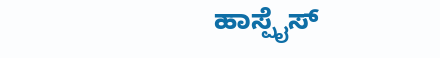ಹಾಸ್ಪೈಸ್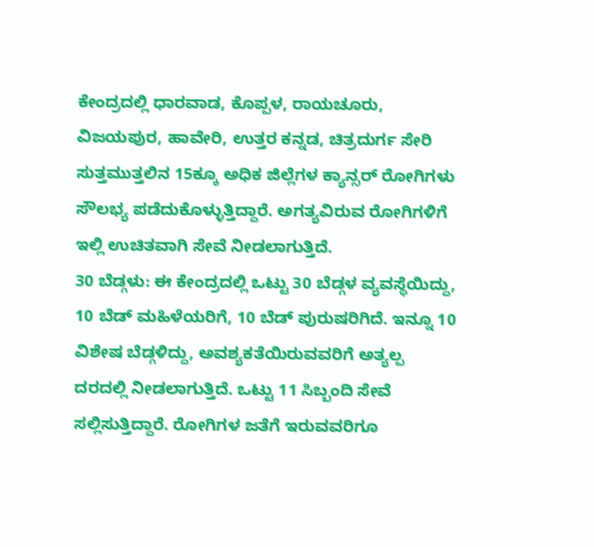ಕೇಂದ್ರದಲ್ಲಿ ಧಾರವಾಡ, ಕೊಪ್ಪಳ, ರಾಯಚೂರು, ವಿಜಯಪುರ, ಹಾವೇರಿ, ಉತ್ತರ ಕನ್ನಡ, ಚಿತ್ರದುರ್ಗ ಸೇರಿ ಸುತ್ತಮುತ್ತಲಿನ 15ಕ್ಕೂ ಅಧಿಕ ಜಿಲ್ಲೆಗಳ ಕ್ಯಾನ್ಸರ್ ರೋಗಿಗಳು ಸೌಲಭ್ಯ ಪಡೆದುಕೊಳ್ಳುತ್ತಿದ್ದಾರೆ. ಅಗತ್ಯವಿರುವ ರೋಗಿಗಳಿಗೆ ಇಲ್ಲಿ ಉಚಿತವಾಗಿ ಸೇವೆ ನೀಡಲಾಗುತ್ತಿದೆ.
30 ಬೆಡ್ಗಳು: ಈ ಕೇಂದ್ರದಲ್ಲಿ ಒಟ್ಟು 30 ಬೆಡ್ಗಳ ವ್ಯವಸ್ಥೆಯಿದ್ದು, 10 ಬೆಡ್ ಮಹಿಳೆಯರಿಗೆ, 10 ಬೆಡ್ ಪುರುಷರಿಗಿದೆ. ಇನ್ನೂ 10 ವಿಶೇಷ ಬೆಡ್ಗಳಿದ್ದು, ಅವಶ್ಯಕತೆಯಿರುವವರಿಗೆ ಅತ್ಯಲ್ಪ ದರದಲ್ಲಿ ನೀಡಲಾಗುತ್ತಿದೆ. ಒಟ್ಟು 11 ಸಿಬ್ಬಂದಿ ಸೇವೆ ಸಲ್ಲಿಸುತ್ತಿದ್ದಾರೆ. ರೋಗಿಗಳ ಜತೆಗೆ ಇರುವವರಿಗೂ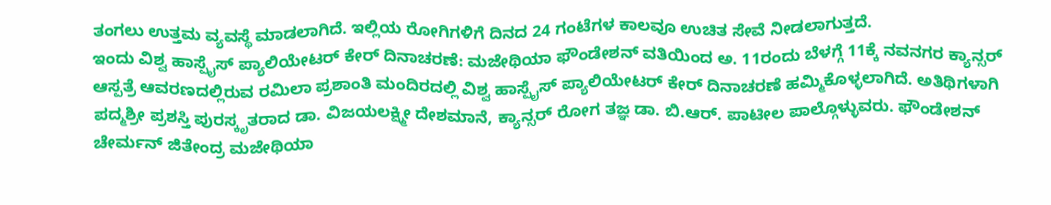ತಂಗಲು ಉತ್ತಮ ವ್ಯವಸ್ಥೆ ಮಾಡಲಾಗಿದೆ. ಇಲ್ಲಿಯ ರೋಗಿಗಳಿಗೆ ದಿನದ 24 ಗಂಟೆಗಳ ಕಾಲವೂ ಉಚಿತ ಸೇವೆ ನೀಡಲಾಗುತ್ತದೆ.
ಇಂದು ವಿಶ್ವ ಹಾಸ್ಪೈಸ್ ಪ್ಯಾಲಿಯೇಟರ್ ಕೇರ್ ದಿನಾಚರಣೆ: ಮಜೇಥಿಯಾ ಫೌಂಡೇಶನ್ ವತಿಯಿಂದ ಅ. 11ರಂದು ಬೆಳಗ್ಗೆ 11ಕ್ಕೆ ನವನಗರ ಕ್ಯಾನ್ಸರ್ ಆಸ್ಪತ್ರೆ ಆವರಣದಲ್ಲಿರುವ ರಮಿಲಾ ಪ್ರಶಾಂತಿ ಮಂದಿರದಲ್ಲಿ ವಿಶ್ವ ಹಾಸ್ಪೈಸ್ ಪ್ಯಾಲಿಯೇಟರ್ ಕೇರ್ ದಿನಾಚರಣೆ ಹಮ್ಮಿಕೊಳ್ಳಲಾಗಿದೆ. ಅತಿಥಿಗಳಾಗಿ ಪದ್ಮಶ್ರೀ ಪ್ರಶಸ್ತಿ ಪುರಸ್ಕೃತರಾದ ಡಾ. ವಿಜಯಲಕ್ಷ್ಮೀ ದೇಶಮಾನೆ, ಕ್ಯಾನ್ಸರ್ ರೋಗ ತಜ್ಞ ಡಾ. ಬಿ.ಆರ್. ಪಾಟೀಲ ಪಾಲ್ಗೊಳ್ಳುವರು. ಫೌಂಡೇಶನ್ ಚೇರ್ಮನ್ ಜಿತೇಂದ್ರ ಮಜೇಥಿಯಾ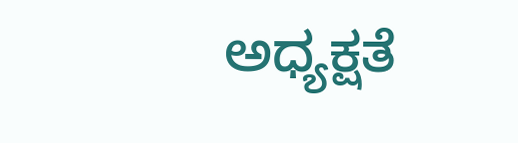ಅಧ್ಯಕ್ಷತೆ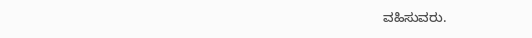ವಹಿಸುವರು.